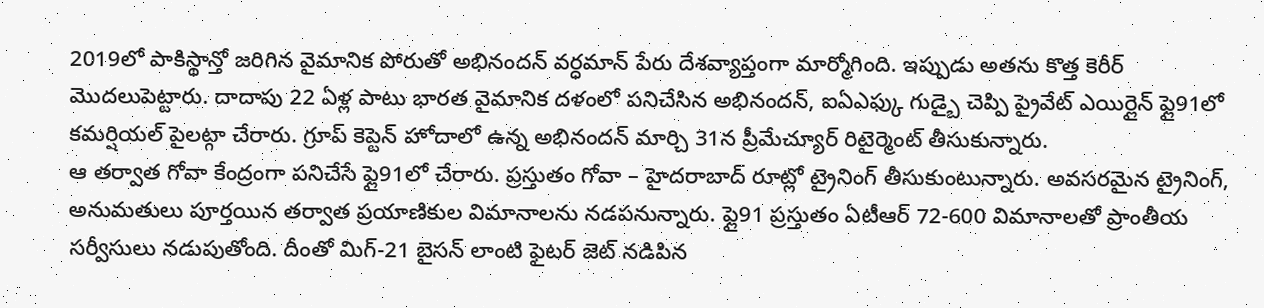2019లో పాకిస్థాన్తో జరిగిన వైమానిక పోరుతో అభినందన్ వర్ధమాన్ పేరు దేశవ్యాప్తంగా మార్మోగింది. ఇప్పుడు అతను కొత్త కెరీర్ మొదలుపెట్టారు. దాదాపు 22 ఏళ్ల పాటు భారత వైమానిక దళంలో పనిచేసిన అభినందన్, ఐఏఎఫ్కు గుడ్బై చెప్పి ప్రైవేట్ ఎయిర్లైన్ ఫ్లై91లో కమర్షియల్ పైలట్గా చేరారు. గ్రూప్ కెప్టెన్ హోదాలో ఉన్న అభినందన్ మార్చి 31న ప్రీమేచ్యూర్ రిటైర్మెంట్ తీసుకున్నారు.
ఆ తర్వాత గోవా కేంద్రంగా పనిచేసే ఫ్లై91లో చేరారు. ప్రస్తుతం గోవా – హైదరాబాద్ రూట్లో ట్రైనింగ్ తీసుకుంటున్నారు. అవసరమైన ట్రైనింగ్, అనుమతులు పూర్తయిన తర్వాత ప్రయాణికుల విమానాలను నడపనున్నారు. ఫ్లై91 ప్రస్తుతం ఏటీఆర్ 72-600 విమానాలతో ప్రాంతీయ సర్వీసులు నడుపుతోంది. దీంతో మిగ్-21 బైసన్ లాంటి ఫైటర్ జెట్ నడిపిన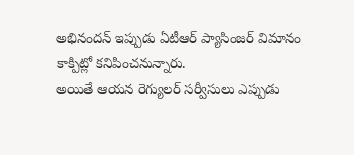అభినందన్ ఇప్పుడు ఏటీఆర్ ప్యాసింజర్ విమానం కాక్పిట్లో కనిపించనున్నారు.
అయితే ఆయన రెగ్యులర్ సర్వీసులు ఎప్పుడు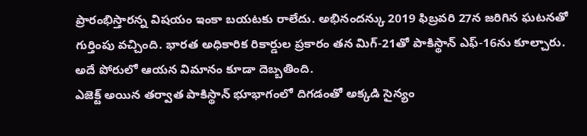ప్రారంభిస్తారన్న విషయం ఇంకా బయటకు రాలేదు. అభినందన్కు 2019 ఫిబ్రవరి 27న జరిగిన ఘటనతో గుర్తింపు వచ్చింది. భారత అధికారిక రికార్డుల ప్రకారం తన మిగ్-21తో పాకిస్థాన్ ఎఫ్-16ను కూల్చారు. అదే పోరులో ఆయన విమానం కూడా దెబ్బతింది.
ఎజెక్ట్ అయిన తర్వాత పాకిస్థాన్ భూభాగంలో దిగడంతో అక్కడి సైన్యం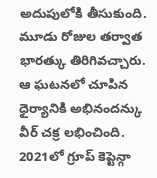అదుపులోకి తీసుకుంది. మూడు రోజుల తర్వాత భారత్కు తిరిగివచ్చారు. ఆ ఘటనలో చూపిన ధైర్యానికి అభినందన్కు వీర్ చక్ర లభించింది. 2021లో గ్రూప్ కెప్టెన్గా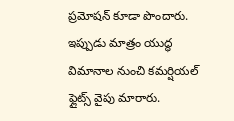ప్రమోషన్ కూడా పొందారు. ఇప్పుడు మాత్రం యుద్ధ విమానాల నుంచి కమర్షియల్ ఫ్లైట్స్ వైపు మారారు.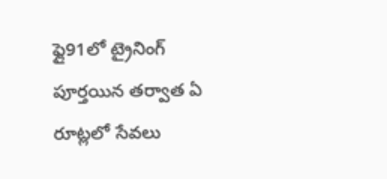ఫ్లై91లో ట్రైనింగ్ పూర్తయిన తర్వాత ఏ రూట్లలో సేవలు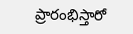ప్రారంభిస్తారో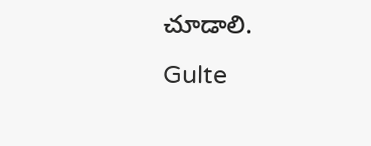చూడాలి.
Gulte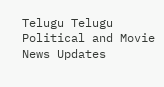Telugu Telugu Political and Movie News Updates